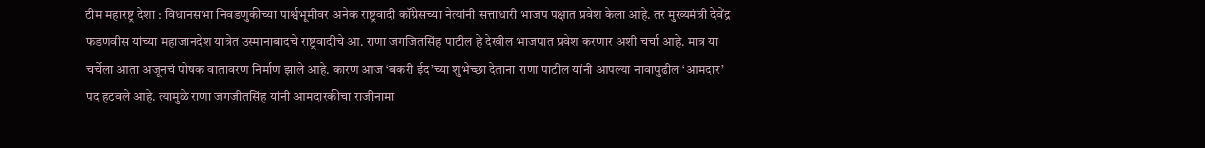टीम महारष्ट्र देशा : विधानसभा निवडणुकीच्या पार्श्वभूमीवर अनेक राष्ट्रवादी कॉंग्रेसच्या नेत्यांनी सत्ताधारी भाजप पक्षात प्रवेश केला आहे. तर मुख्यमंत्री देवेंद्र फडणवीस यांच्या महाजानदेश यात्रेत उस्मानाबादचे राष्ट्रवादीचे आ. राणा जगजितसिंह पाटील हे देखील भाजपात प्रवेश करणार अशी चर्चा आहे. मात्र या चर्चेला आता अजूनचं पोषक वातावरण निर्माण झाले आहे. कारण आज ‘बकरी ईद’च्या शुभेच्छा देताना राणा पाटील यांनी आपल्या नावापुढील ‘आमदार’ पद हटवले आहे. त्यामुळे राणा जगजीतसिंह यांनी आमदारकीचा राजीनामा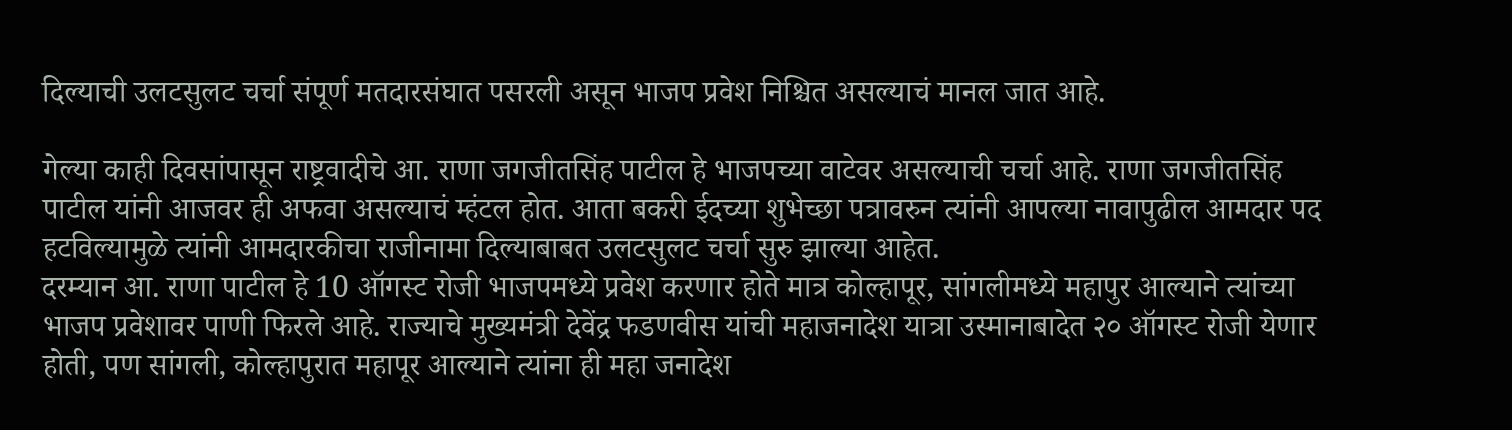दिल्याची उलटसुलट चर्चा संपूर्ण मतदारसंघात पसरली असून भाजप प्रवेश निश्चित असल्याचं मानल जात आहे.

गेल्या काही दिवसांपासून राष्ट्रवादीचे आ. राणा जगजीतसिंह पाटील हे भाजपच्या वाटेवर असल्याची चर्चा आहे. राणा जगजीतसिंह पाटील यांनी आजवर ही अफवा असल्याचं म्हंटल होत. आता बकरी ईदच्या शुभेच्छा पत्रावरुन त्यांनी आपल्या नावापुढील आमदार पद हटविल्यामुळे त्यांनी आमदारकीचा राजीनामा दिल्याबाबत उलटसुलट चर्चा सुरु झाल्या आहेत.
दरम्यान आ. राणा पाटील हे 10 ऑगस्ट रोजी भाजपमध्ये प्रवेश करणार होते मात्र कोल्हापूर, सांगलीमध्ये महापुर आल्याने त्यांच्या भाजप प्रवेशावर पाणी फिरले आहे. राज्याचे मुख्यमंत्री देवेंद्र फडणवीस यांची महाजनादेश यात्रा उस्मानाबादेत २० ऑगस्ट रोजी येणार होती, पण सांगली, कोल्हापुरात महापूर आल्याने त्यांना ही महा जनादेश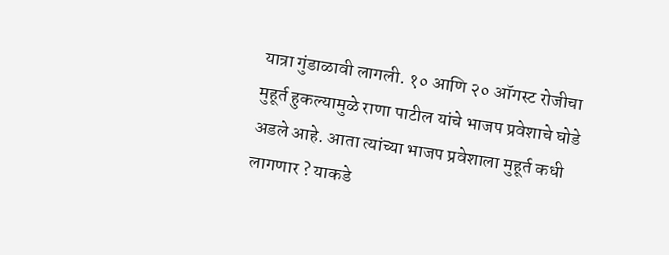यात्रा गुंडाळावी लागली. १० आणि २० ऑगस्ट रोजीचा मुहूर्त हुकल्यामुळे राणा पाटील यांचे भाजप प्रवेशाचे घोडे अडले आहे. आता त्यांच्या भाजप प्रवेशाला मुहूर्त कधी लागणार ? याकडे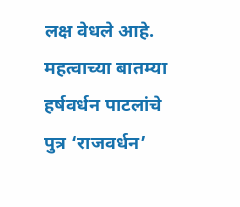लक्ष वेधले आहे.
महत्वाच्या बातम्या
हर्षवर्धन पाटलांचे पुत्र ‘राजवर्धन’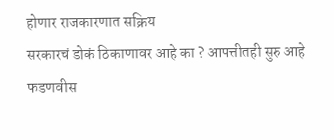होणार राजकारणात सक्रिय
सरकारचं डोकं ठिकाणावर आहे का ? आपत्तीतही सुरु आहे फडणवीस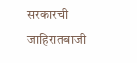सरकारची जाहिरातबाजी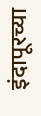इंदापूरच्या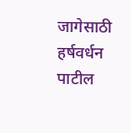जागेसाठी हर्षवर्धन पाटील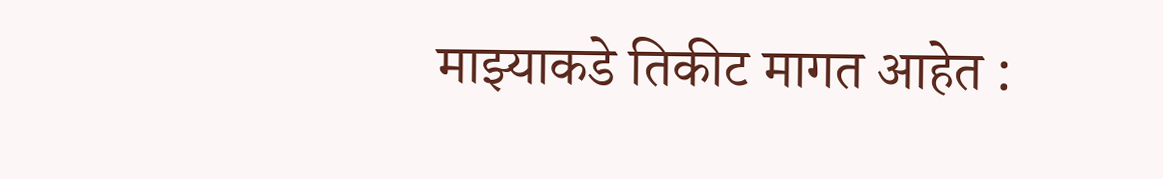माझ्याकडे तिकीट मागत आहेत :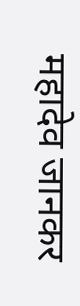महादेव जानकर